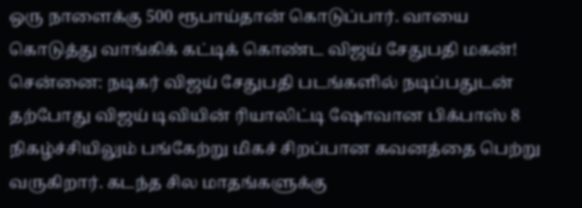ஒரு நாளைக்கு 500 ரூபாய்தான் கொடுப்பார். வாயை கொடுத்து வாங்கிக் கட்டிக் கொண்ட விஜய் சேதுபதி மகன்!
சென்னை: நடிகர் விஜய் சேதுபதி படங்களில் நடிப்பதுடன் தற்போது விஜய் டிவியின் ரியாலிட்டி ஷோவான பிக்பாஸ் 8 நிகழ்ச்சியிலும் பங்கேற்று மிகச் சிறப்பான கவனத்தை பெற்று வருகிறார். கடந்த சில மாதங்களுக்கு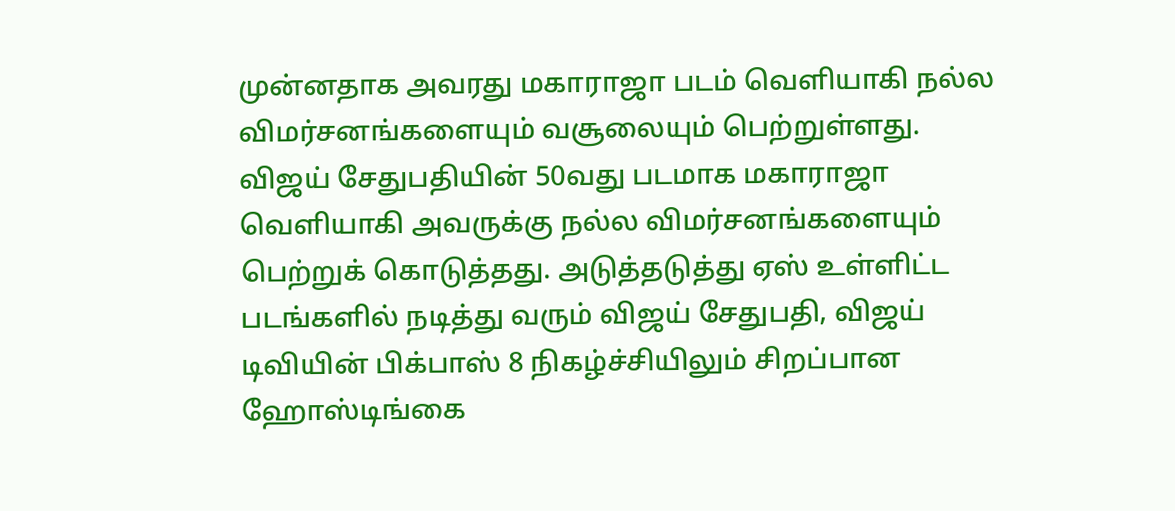முன்னதாக அவரது மகாராஜா படம் வெளியாகி நல்ல விமர்சனங்களையும் வசூலையும் பெற்றுள்ளது.
விஜய் சேதுபதியின் 50வது படமாக மகாராஜா வெளியாகி அவருக்கு நல்ல விமர்சனங்களையும் பெற்றுக் கொடுத்தது. அடுத்தடுத்து ஏஸ் உள்ளிட்ட படங்களில் நடித்து வரும் விஜய் சேதுபதி, விஜய் டிவியின் பிக்பாஸ் 8 நிகழ்ச்சியிலும் சிறப்பான ஹோஸ்டிங்கை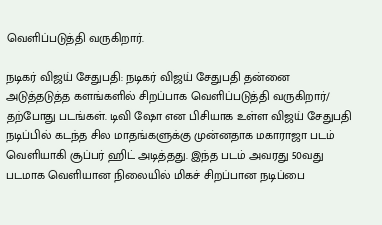வெளிப்படுத்தி வருகிறார்.

நடிகர் விஜய் சேதுபதி: நடிகர் விஜய் சேதுபதி தன்னை அடுத்தடுத்த களங்களில் சிறப்பாக வெளிப்படுத்தி வருகிறார்/ தற்போது படங்கள். டிவி ஷோ என பிசியாக உள்ள விஜய் சேதுபதி நடிப்பில் கடந்த சில மாதங்களுக்கு முன்னதாக மகாராஜா படம் வெளியாகி சூப்பர் ஹிட் அடித்தது. இந்த படம் அவரது 50வது படமாக வெளியான நிலையில் மிகச் சிறப்பான நடிப்பை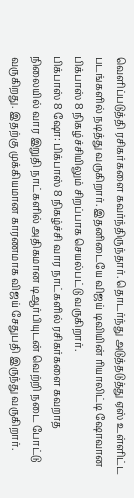வெளிப்படுத்தி ரசிகர்களை கவர்ந்திருந்தார். தொடர்ந்து அடுத்தடுத்து ஏஸ் உள்ளிட்ட படங்களில் நடித்து வருகிறார். இதனிடையே விஜய் டிவியின் ரியாலிட்டி ஷோவான பிக்பாஸ் 8 நிகழ்ச்சியிலும் சிறப்பாக செயல்பட்டு வருகிறார்.
பிக்பாஸ் 8 ஷோ: பிக்பாஸ் 8 நிகழ்ச்சி வார நாட்களில் ரசிகர்களை கவறாத நிலையில் வார இறுதி நாட்களில் அதிகமான டிஆர்பியுடன் வெற்றி நடை போட்டு வருகிறது. இதற்கு முக்கியமான காரணமாக விஜய் சேதுபதி இருந்து வருகிறார்.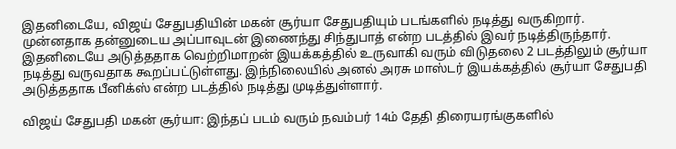இதனிடையே, விஜய் சேதுபதியின் மகன் சூர்யா சேதுபதியும் படங்களில் நடித்து வருகிறார். முன்னதாக தன்னுடைய அப்பாவுடன் இணைந்து சிந்துபாத் என்ற படத்தில் இவர் நடித்திருந்தார். இதனிடையே அடுத்ததாக வெற்றிமாறன் இயக்கத்தில் உருவாகி வரும் விடுதலை 2 படத்திலும் சூர்யா நடித்து வருவதாக கூறப்பட்டுள்ளது. இந்நிலையில் அனல் அரசு மாஸ்டர் இயக்கத்தில் சூர்யா சேதுபதி அடுத்ததாக பீனிக்ஸ் என்ற படத்தில் நடித்து முடித்துள்ளார்.

விஜய் சேதுபதி மகன் சூர்யா: இந்தப் படம் வரும் நவம்பர் 14ம் தேதி திரையரங்குகளில்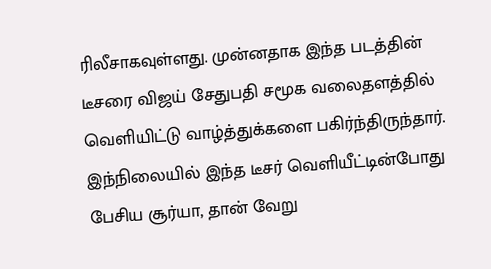ரிலீசாகவுள்ளது. முன்னதாக இந்த படத்தின் டீசரை விஜய் சேதுபதி சமூக வலைதளத்தில் வெளியிட்டு வாழ்த்துக்களை பகிர்ந்திருந்தார். இந்நிலையில் இந்த டீசர் வெளியீட்டின்போது பேசிய சூர்யா, தான் வேறு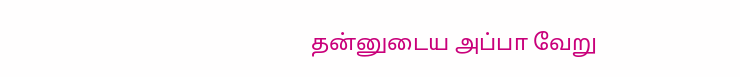தன்னுடைய அப்பா வேறு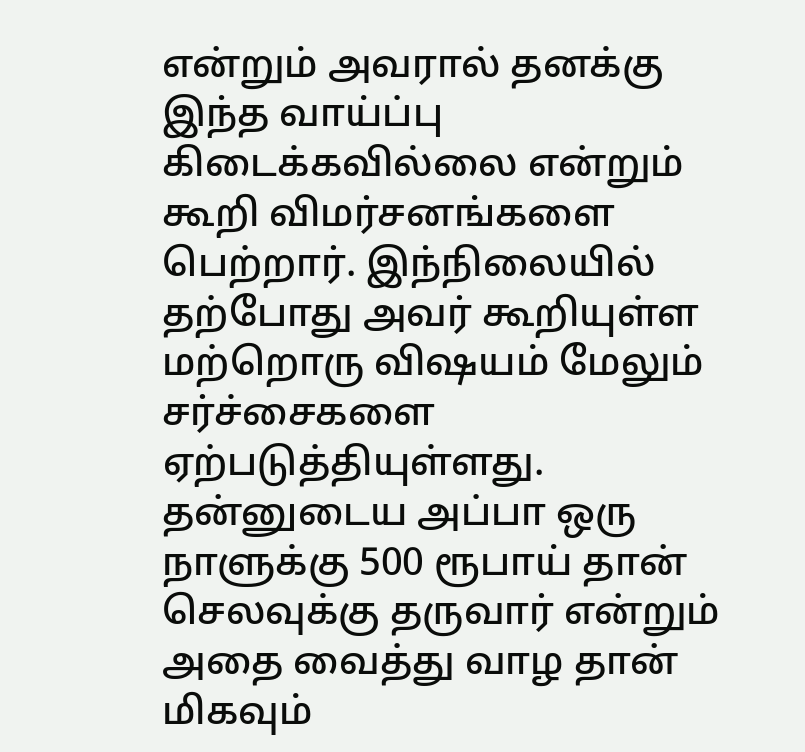என்றும் அவரால் தனக்கு இந்த வாய்ப்பு கிடைக்கவில்லை என்றும் கூறி விமர்சனங்களை பெற்றார். இந்நிலையில் தற்போது அவர் கூறியுள்ள மற்றொரு விஷயம் மேலும் சர்ச்சைகளை ஏற்படுத்தியுள்ளது. தன்னுடைய அப்பா ஒரு நாளுக்கு 500 ரூபாய் தான் செலவுக்கு தருவார் என்றும் அதை வைத்து வாழ தான் மிகவும்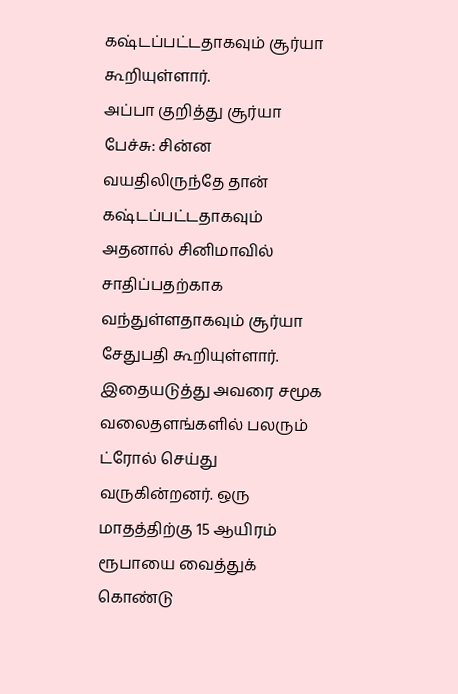கஷ்டப்பட்டதாகவும் சூர்யா கூறியுள்ளார்.
அப்பா குறித்து சூர்யா பேச்சு: சின்ன வயதிலிருந்தே தான் கஷ்டப்பட்டதாகவும் அதனால் சினிமாவில் சாதிப்பதற்காக வந்துள்ளதாகவும் சூர்யா சேதுபதி கூறியுள்ளார். இதையடுத்து அவரை சமூக வலைதளங்களில் பலரும் ட்ரோல் செய்து வருகின்றனர். ஒரு மாதத்திற்கு 15 ஆயிரம் ரூபாயை வைத்துக் கொண்டு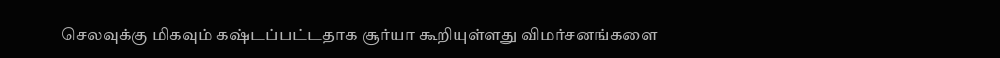செலவுக்கு மிகவும் கஷ்டப்பட்டதாக சூர்யா கூறியுள்ளது விமர்சனங்களை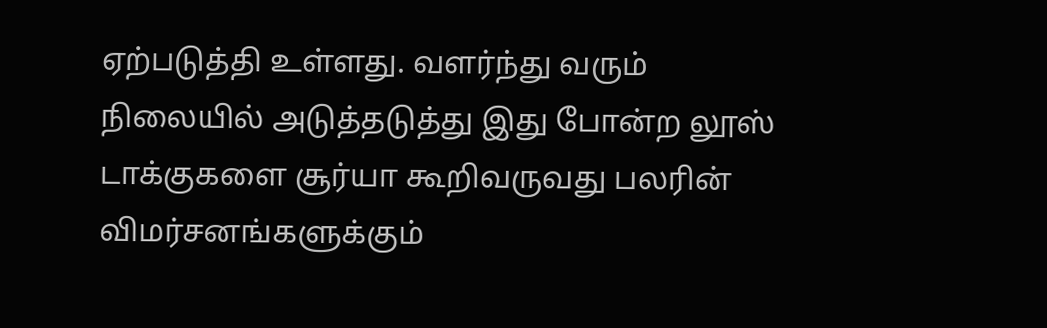ஏற்படுத்தி உள்ளது. வளர்ந்து வரும் நிலையில் அடுத்தடுத்து இது போன்ற லூஸ் டாக்குகளை சூர்யா கூறிவருவது பலரின் விமர்சனங்களுக்கும்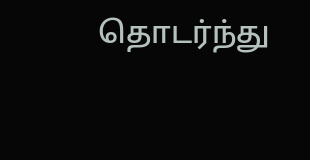தொடர்ந்து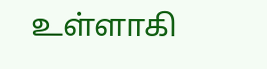உள்ளாகி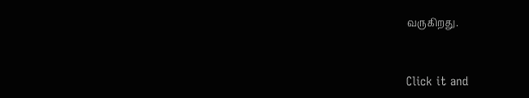வருகிறது.


Click it and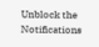Unblock the Notifications